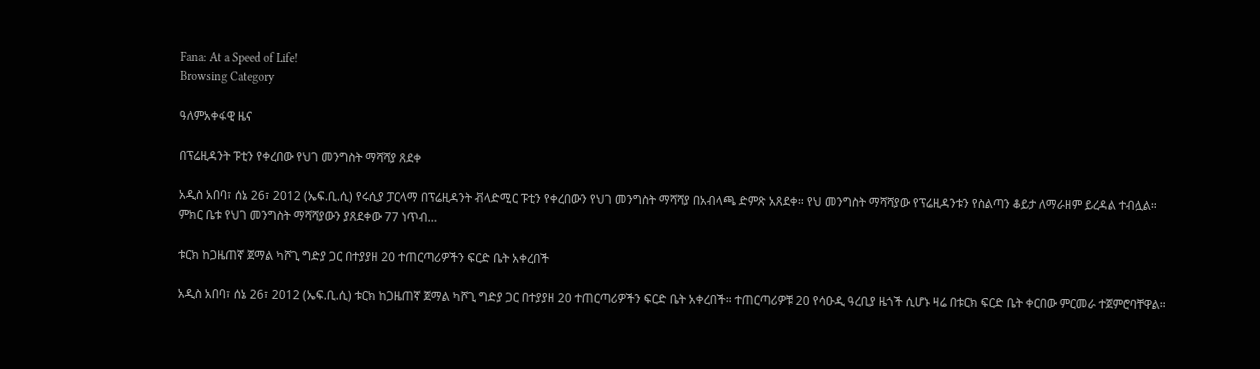Fana: At a Speed of Life!
Browsing Category

ዓለምአቀፋዊ ዜና

በፕሬዚዳንት ፑቲን የቀረበው የህገ መንግስት ማሻሻያ ጸደቀ

አዲስ አበባ፣ ሰኔ 26፣ 2012 (ኤፍ.ቢ.ሲ) የሩሲያ ፓርላማ በፕሬዚዳንት ቭላድሚር ፑቲን የቀረበውን የህገ መንግስት ማሻሻያ በአብላጫ ድምጽ አጸደቀ። የህ መንግስት ማሻሻያው የፕሬዚዳንቱን የስልጣን ቆይታ ለማራዘም ይረዳል ተብሏል። ምክር ቤቱ የህገ መንግስት ማሻሻያውን ያጸደቀው 77 ነጥብ…

ቱርክ ከጋዜጠኛ ጀማል ካሾጊ ግድያ ጋር በተያያዘ 20 ተጠርጣሪዎችን ፍርድ ቤት አቀረበች

አዲስ አበባ፣ ሰኔ 26፣ 2012 (ኤፍ.ቢ.ሲ) ቱርክ ከጋዜጠኛ ጀማል ካሾጊ ግድያ ጋር በተያያዘ 20 ተጠርጣሪዎችን ፍርድ ቤት አቀረበች። ተጠርጣሪዎቹ 20 የሳዑዲ ዓረቢያ ዜጎች ሲሆኑ ዛሬ በቱርክ ፍርድ ቤት ቀርበው ምርመራ ተጀምሮባቸዋል።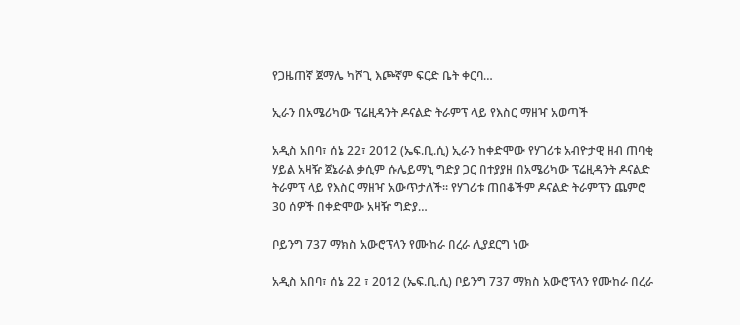የጋዜጠኛ ጀማሌ ካሾጊ እጮኛም ፍርድ ቤት ቀርባ…

ኢራን በአሜሪካው ፕሬዚዳንት ዶናልድ ትራምፕ ላይ የእስር ማዘዣ አወጣች

አዲስ አበባ፣ ሰኔ 22፣ 2012 (ኤፍ.ቢ.ሲ) ኢራን ከቀድሞው የሃገሪቱ አብዮታዊ ዘብ ጠባቂ ሃይል አዛዥ ጀኔራል ቃሲም ሱሌይማኒ ግድያ ጋር በተያያዘ በአሜሪካው ፕሬዚዳንት ዶናልድ ትራምፕ ላይ የእስር ማዘዣ አውጥታለች። የሃገሪቱ ጠበቆችም ዶናልድ ትራምፕን ጨምሮ 30 ሰዎች በቀድሞው አዛዥ ግድያ…

ቦይንግ 737 ማክስ አውሮፕላን የሙከራ በረራ ሊያደርግ ነው

አዲስ አበባ፣ ሰኔ 22 ፣ 2012 (ኤፍ.ቢ.ሲ) ቦይንግ 737 ማክስ አውሮፕላን የሙከራ በረራ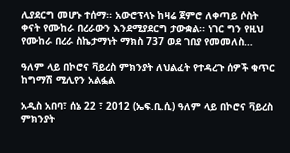ሊያደርግ መሆኑ ተሰማ፡፡ አውሮፕላኑ ከዛሬ ጀምሮ ለቀጣይ ሶስት ቀናት የሙከራ በረራውን እንደሚያደርግ ታውቋል፡፡ ነገር ግን የዚህ የሙከራ በረራ ስኬታማነት ማክስ 737 ወደ ገበያ የመመለስ…

ዓለም ላይ በኮሮና ቫይረስ ምክንያት ለህልፈት የተዳረጉ ሰዎች ቁጥር ከግማሽ ሚሊየን አልፏል

አዲስ አበባ፣ ሰኔ 22 ፣ 2012 (ኤፍ.ቢ.ሲ) ዓለም ላይ በኮሮና ቫይረስ ምክንያት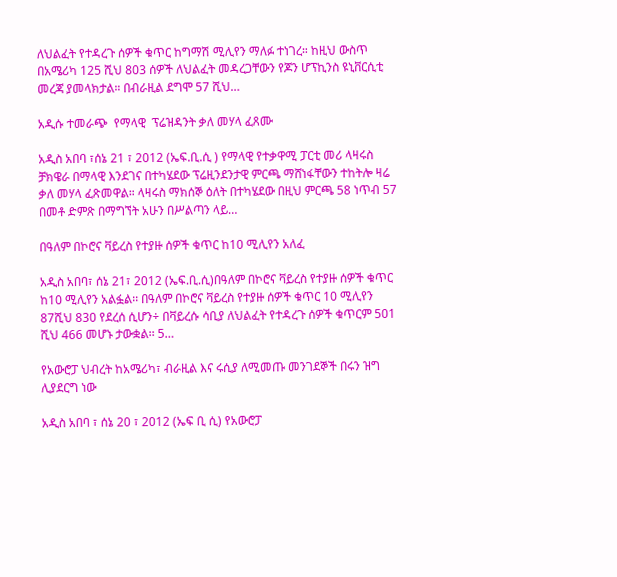ለህልፈት የተዳረጉ ሰዎች ቁጥር ከግማሽ ሚሊየን ማለፉ ተነገረ። ከዚህ ውስጥ በአሜሪካ 125 ሺህ 803 ሰዎች ለህልፈት መዳረጋቸውን የጆን ሆፕኪንስ ዩኒቨርሲቲ መረጃ ያመላክታል። በብራዚል ደግሞ 57 ሺህ…

አዲሱ ተመራጭ  የማላዊ  ፕሬዝዳንት ቃለ መሃላ ፈጸሙ

አዲስ አበባ ፣ሰኔ 21 ፣ 2012 (ኤፍ.ቢ.ሲ ) የማላዊ የተቃዋሚ ፓርቲ መሪ ላዛሩስ ቻክዌራ በማላዊ እንደገና በተካሄደው ፕሬዚንደንታዊ ምርጫ ማሸነፋቸውን ተከትሎ ዛሬ  ቃለ መሃላ ፈጽመዋል። ላዛሩስ ማክሰኞ ዕለት በተካሄደው በዚህ ምርጫ 58 ነጥብ 57 በመቶ ድምጽ በማግኘት አሁን በሥልጣን ላይ…

በዓለም በኮሮና ቫይረስ የተያዙ ሰዎች ቁጥር ከ10 ሚሊየን አለፈ

አዲስ አበባ፣ ሰኔ 21፣ 2012 (ኤፍ.ቢ.ሲ)በዓለም በኮሮና ቫይረስ የተያዙ ሰዎች ቁጥር ከ10 ሚሊየን አልፏል፡፡ በዓለም በኮሮና ቫይረስ የተያዙ ሰዎች ቁጥር 10 ሚሊየን 87ሺህ 830 የደረሰ ሲሆን÷ በቫይረሱ ሳቢያ ለህልፈት የተዳረጉ ሰዎች ቁጥርም 501 ሺህ 466 መሆኑ ታውቋል፡፡ 5…

የአውሮፓ ህብረት ከአሜሪካ፣ ብራዚል እና ሩሲያ ለሚመጡ መንገደኞች በሩን ዝግ ሊያደርግ ነው

አዲስ አበባ ፣ ሰኔ 20 ፣ 2012 (ኤፍ ቢ ሲ) የአውሮፓ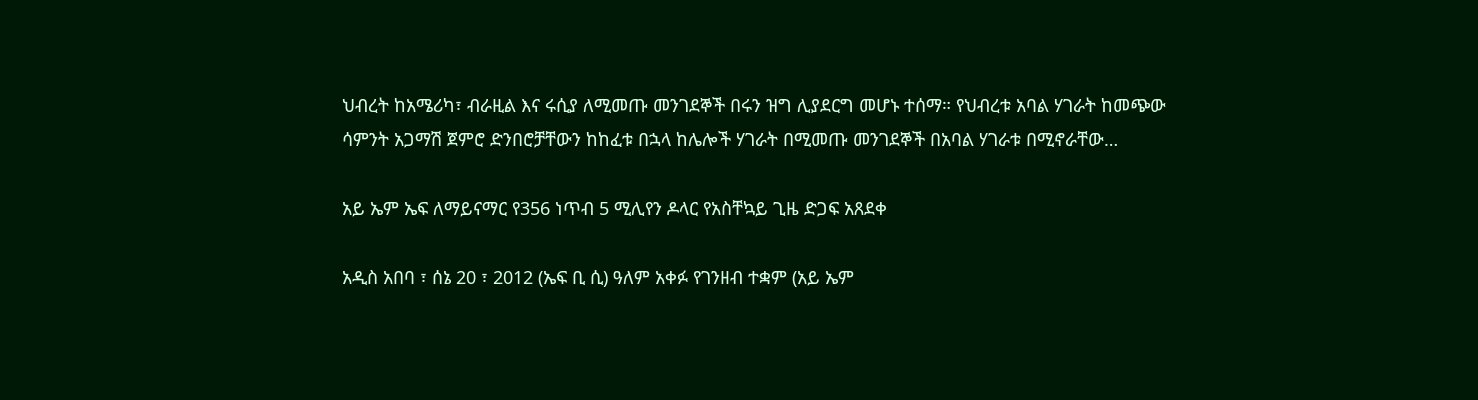ህብረት ከአሜሪካ፣ ብራዚል እና ሩሲያ ለሚመጡ መንገደኞች በሩን ዝግ ሊያደርግ መሆኑ ተሰማ። የህብረቱ አባል ሃገራት ከመጭው ሳምንት አጋማሽ ጀምሮ ድንበሮቻቸውን ከከፈቱ በኋላ ከሌሎች ሃገራት በሚመጡ መንገደኞች በአባል ሃገራቱ በሚኖራቸው…

አይ ኤም ኤፍ ለማይናማር የ356 ነጥብ 5 ሚሊየን ዶላር የአስቸኳይ ጊዜ ድጋፍ አጸደቀ

አዲስ አበባ ፣ ሰኔ 20 ፣ 2012 (ኤፍ ቢ ሲ) ዓለም አቀፉ የገንዘብ ተቋም (አይ ኤም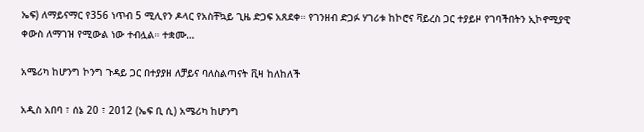ኤፍ) ለማይናማር የ356 ነጥብ 5 ሚሊየን ዶላር የአስቸኳይ ጊዜ ድጋፍ አጸደቀ። የገንዘብ ድጋፉ ሃገሪቱ ከኮሮና ቫይረስ ጋር ተያይዞ የገባችበትን ኢኮኖሚያዊ ቀውስ ለማገዝ የሚውል ነው ተብሏል። ተቋሙ…

አሜሪካ ከሆንግ ኮንግ ጉዳይ ጋር በተያያዘ ለቻይና ባለስልጣናት ቪዛ ከለከለች

አዲስ አበባ ፣ ሰኔ 20 ፣ 2012 (ኤፍ ቢ ሲ) አሜሪካ ከሆንግ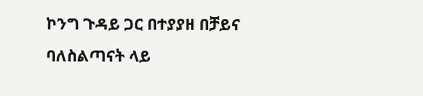ኮንግ ጉዳይ ጋር በተያያዘ በቻይና ባለስልጣናት ላይ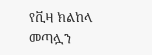የቪዛ ክልከላ መጣሏን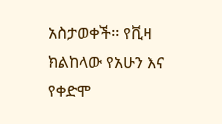አስታወቀች፡፡ የቪዛ ክልከላው የአሁን እና የቀድሞ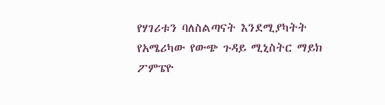የሃገሪቱን ባለስልጣናት እንደሚያካትት የአሜሪካው የውጭ ጉዳይ ሚኒስትር ማይክ ፖምፔዮ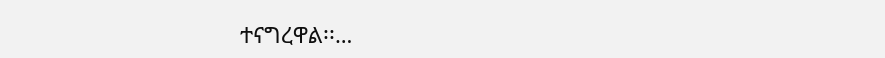ተናግረዋል፡፡…